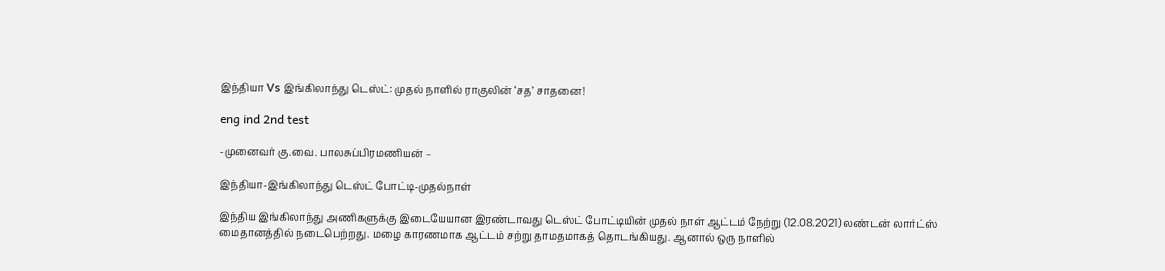இந்தியா Vs இங்கிலாந்து டெஸ்ட்: முதல் நாளில் ராகுலின் ‘சத’ சாதனை!

eng ind 2nd test

-முனைவர் கு.வை. பாலசுப்பிரமணியன் –

இந்தியா-இங்கிலாந்து டெஸ்ட் போட்டி-முதல்நாள்

இந்திய இங்கிலாந்து அணிகளுக்கு இடையேயான இரண்டாவது டெஸ்ட் போட்டியின் முதல் நாள் ஆட்டம் நேற்று (12.08.2021) லண்டன் லார்ட்ஸ் மைதானத்தில் நடைபெற்றது. மழை காரணமாக ஆட்டம் சற்று தாமதமாகத் தொடங்கியது. ஆனால் ஒரு நாளில்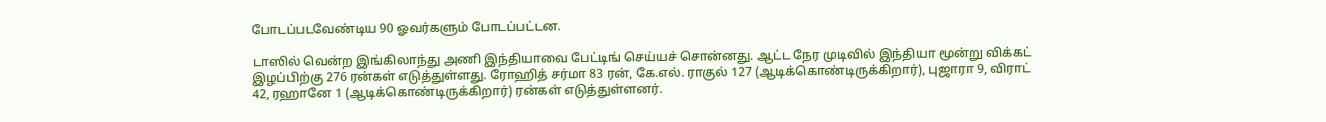போடப்படவேண்டிய 90 ஓவர்களும் போடப்பட்டன.

டாஸில் வென்ற இங்கிலாந்து அணி இந்தியாவை பேட்டிங் செய்யச் சொன்னது. ஆட்ட நேர முடிவில் இந்தியா மூன்று விக்கட் இழப்பிற்கு 276 ரன்கள் எடுத்துள்ளது. ரோஹித் சர்மா 83 ரன், கே.எல். ராகுல் 127 (ஆடிக்கொண்டிருக்கிறார்), புஜாரா 9, விராட் 42, ரஹானே 1 (ஆடிக்கொண்டிருக்கிறார்) ரன்கள் எடுத்துள்ளனர்.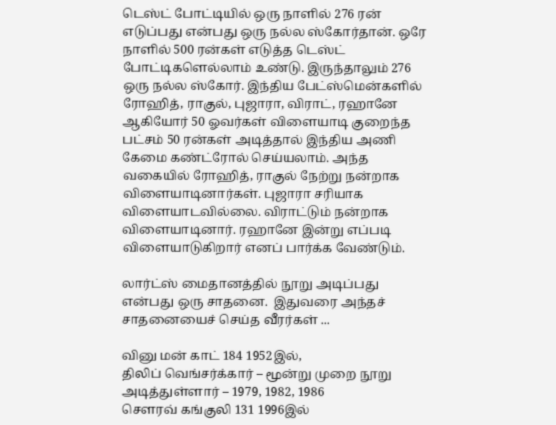டெஸ்ட் போட்டியில் ஒரு நாளில் 276 ரன் எடுப்பது என்பது ஒரு நல்ல ஸ்கோர்தான். ஒரே நாளில் 500 ரன்கள் எடுத்த டெஸ்ட் போட்டிகளெல்லாம் உண்டு. இருந்தாலும் 276 ஒரு நல்ல ஸ்கோர். இந்திய பேட்ஸ்மென்களில் ரோஹித், ராகுல், புஜாரா, விராட், ரஹானே ஆகியோர் 50 ஓவர்கள் விளையாடி குறைந்த பட்சம் 50 ரன்கள் அடித்தால் இந்திய அணி கேமை கண்ட்ரோல் செய்யலாம். அந்த வகையில் ரோஹித், ராகுல் நேற்று நன்றாக விளையாடினார்கள். புஜாரா சரியாக விளையாடவில்லை. விராட்டும் நன்றாக விளையாடினார். ரஹானே இன்று எப்படி விளையாடுகிறார் எனப் பார்க்க வேண்டும்.

லார்ட்ஸ் மைதானத்தில் நூறு அடிப்பது என்பது ஒரு சாதனை.  இதுவரை அந்தச் சாதனையைச் செய்த வீரர்கள் ...

வினு மன் காட் 184 1952இல்,
திலிப் வெங்சர்க்கார் – மூன்று முறை நூறு அடித்துள்ளார் – 1979, 1982, 1986
சௌரவ் கங்குலி 131 1996இல்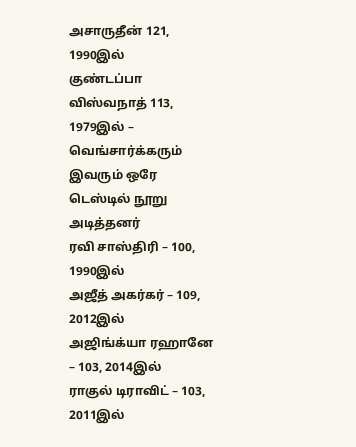அசாருதீன் 121, 1990இல்
குண்டப்பா விஸ்வநாத் 113, 1979இல் – வெங்சார்க்கரும் இவரும் ஒரே டெஸ்டில் நூறு அடித்தனர்
ரவி சாஸ்திரி – 100, 1990இல்
அஜீத் அகர்கர் – 109, 2012இல்
அஜிங்க்யா ரஹானே – 103, 2014இல்
ராகுல் டிராவிட் – 103, 2011இல்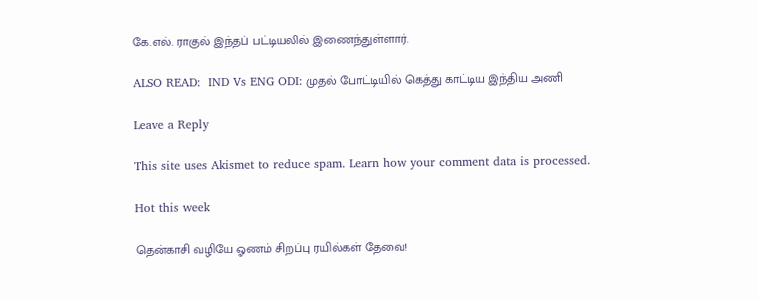கே.எல். ராகுல் இந்தப் பட்டியலில் இணைந்துள்ளார்.

ALSO READ:  IND Vs ENG ODI: முதல் போட்டியில் கெத்து காட்டிய இந்திய அணி

Leave a Reply

This site uses Akismet to reduce spam. Learn how your comment data is processed.

Hot this week

தென்காசி வழியே ஓணம் சிறப்பு ரயில்கள் தேவை!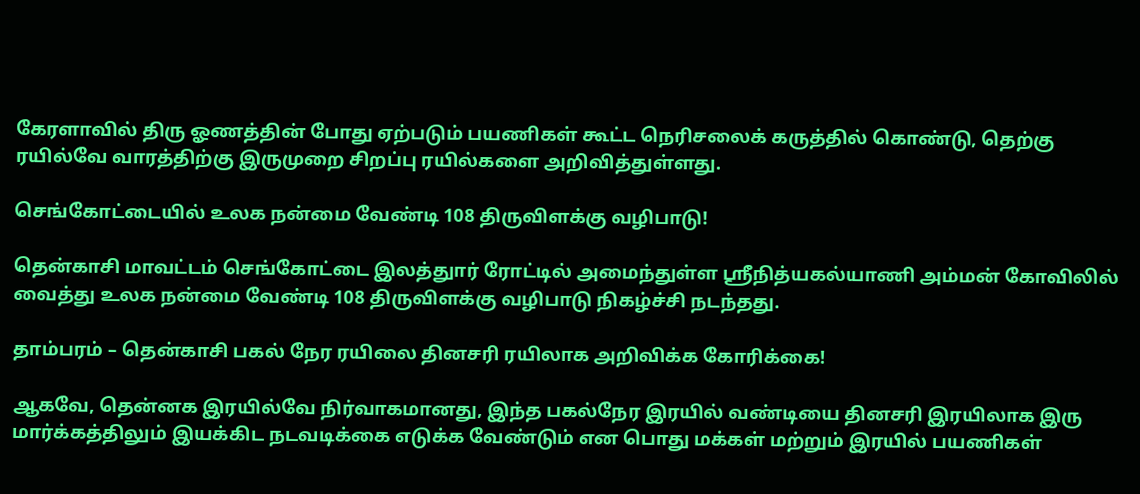கேரளாவில் திரு ஓணத்தின் போது ஏற்படும் பயணிகள் கூட்ட நெரிசலைக் கருத்தில் கொண்டு, தெற்கு ரயில்வே வாரத்திற்கு இருமுறை சிறப்பு ரயில்களை அறிவித்துள்ளது.

செங்கோட்டையில் உலக நன்மை வேண்டி 108 திருவிளக்கு வழிபாடு!

தென்காசி மாவட்டம் செங்கோட்டை இலத்துார் ரோட்டில் அமைந்துள்ள ஸ்ரீநித்யகல்யாணி அம்மன் கோவிலில் வைத்து உலக நன்மை வேண்டி 108 திருவிளக்கு வழிபாடு நிகழ்ச்சி நடந்தது.

தாம்பரம் – தென்காசி பகல் நேர ரயிலை தினசரி ரயிலாக அறிவிக்க கோரிக்கை!

ஆகவே, தென்னக இரயில்வே நிர்வாகமானது, இந்த பகல்நேர இரயில் வண்டியை தினசரி இரயிலாக இரு மார்க்கத்திலும் இயக்கிட நடவடிக்கை எடுக்க வேண்டும் என பொது மக்கள் மற்றும் இரயில் பயணிகள்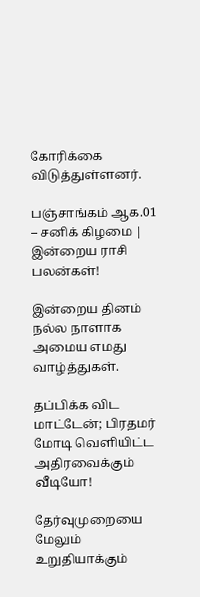கோரிக்கை விடுத்துள்ளனர்.

பஞ்சாங்கம் ஆக.01 – சனிக் கிழமை | இன்றைய ராசி பலன்கள்!

இன்றைய தினம் நல்ல நாளாக அமைய எமது வாழ்த்துகள்.

தப்பிக்க விட மாட்டேன்; பிரதமர் மோடி வெளியிட்ட அதிரவைக்கும் வீடியோ!

தேர்வுமுறையை மேலும் உறுதியாக்கும்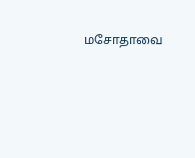மசோதாவை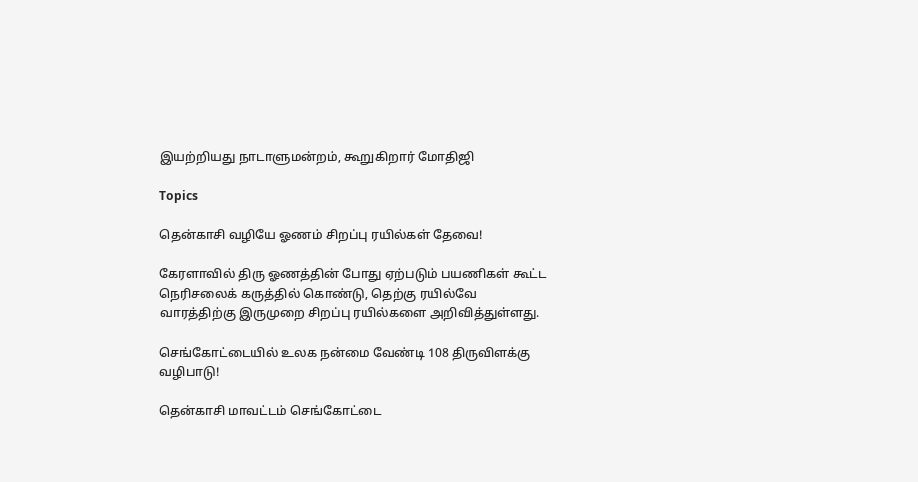இயற்றியது நாடாளுமன்றம், கூறுகிறார் மோதிஜி

Topics

தென்காசி வழியே ஓணம் சிறப்பு ரயில்கள் தேவை!

கேரளாவில் திரு ஓணத்தின் போது ஏற்படும் பயணிகள் கூட்ட நெரிசலைக் கருத்தில் கொண்டு, தெற்கு ரயில்வே வாரத்திற்கு இருமுறை சிறப்பு ரயில்களை அறிவித்துள்ளது.

செங்கோட்டையில் உலக நன்மை வேண்டி 108 திருவிளக்கு வழிபாடு!

தென்காசி மாவட்டம் செங்கோட்டை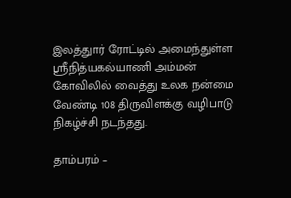இலத்துார் ரோட்டில் அமைந்துள்ள ஸ்ரீநித்யகல்யாணி அம்மன் கோவிலில் வைத்து உலக நன்மை வேண்டி 108 திருவிளக்கு வழிபாடு நிகழ்ச்சி நடந்தது.

தாம்பரம் –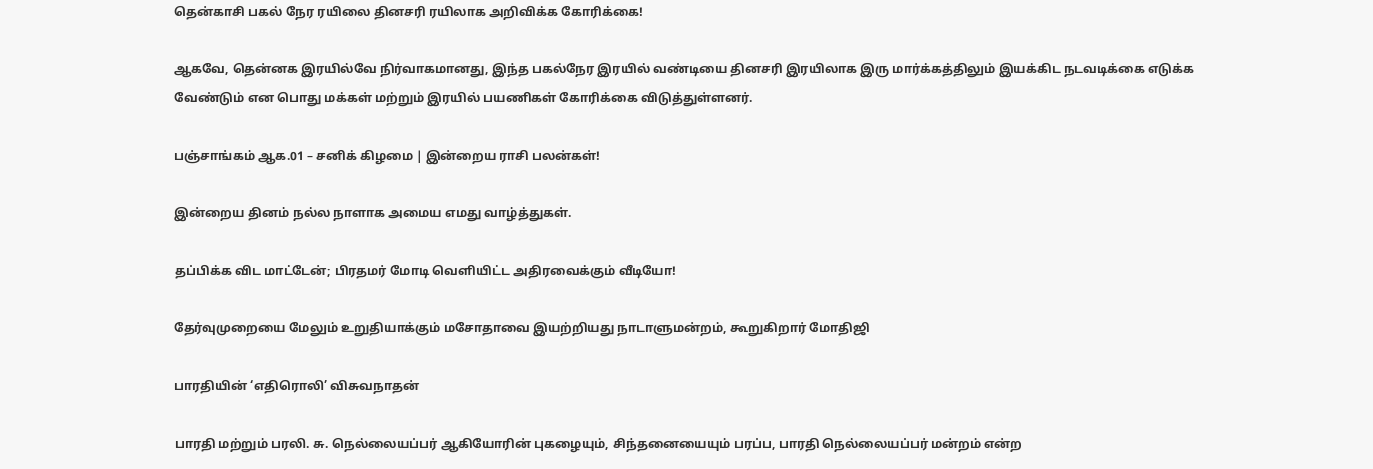தென்காசி பகல் நேர ரயிலை தினசரி ரயிலாக அறிவிக்க கோரிக்கை!

ஆகவே, தென்னக இரயில்வே நிர்வாகமானது, இந்த பகல்நேர இரயில் வண்டியை தினசரி இரயிலாக இரு மார்க்கத்திலும் இயக்கிட நடவடிக்கை எடுக்க வேண்டும் என பொது மக்கள் மற்றும் இரயில் பயணிகள் கோரிக்கை விடுத்துள்ளனர்.

பஞ்சாங்கம் ஆக.01 – சனிக் கிழமை | இன்றைய ராசி பலன்கள்!

இன்றைய தினம் நல்ல நாளாக அமைய எமது வாழ்த்துகள்.

தப்பிக்க விட மாட்டேன்; பிரதமர் மோடி வெளியிட்ட அதிரவைக்கும் வீடியோ!

தேர்வுமுறையை மேலும் உறுதியாக்கும் மசோதாவை இயற்றியது நாடாளுமன்றம், கூறுகிறார் மோதிஜி

பாரதியின் ‘எதிரொலி’ விசுவநாதன்

பாரதி மற்றும் பரலி. சு. நெல்லையப்பர் ஆகியோரின் புகழையும், சிந்தனையையும் பரப்ப, பாரதி நெல்லையப்பர் மன்றம் என்ற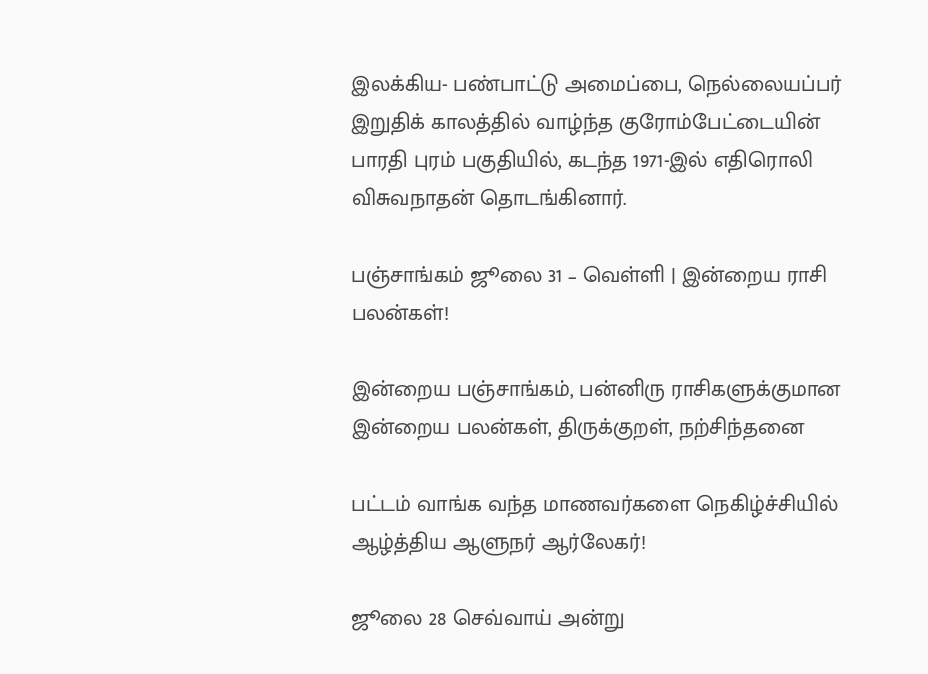இலக்கிய- பண்பாட்டு அமைப்பை, நெல்லையப்பர் இறுதிக் காலத்தில் வாழ்ந்த குரோம்பேட்டையின் பாரதி புரம் பகுதியில், கடந்த 1971-இல் எதிரொலி விசுவநாதன் தொடங்கினார்.

பஞ்சாங்கம் ஜூலை 31 – வெள்ளி | இன்றைய ராசி பலன்கள்!

இன்றைய பஞ்சாங்கம், பன்னிரு ராசிகளுக்குமான இன்றைய பலன்கள், திருக்குறள், நற்சிந்தனை

பட்டம் வாங்க வந்த மாணவர்களை நெகிழ்ச்சியில் ஆழ்த்திய ஆளுநர் ஆர்லேகர்!

ஜூலை 28 செவ்வாய் அன்று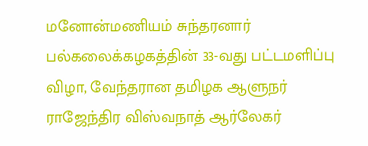மனோன்மணியம் சுந்தரனார் பல்கலைக்கழகத்தின் 33-வது பட்டமளிப்பு விழா, வேந்தரான தமிழக ஆளுநர் ராஜேந்திர விஸ்வநாத் ஆர்லேகர்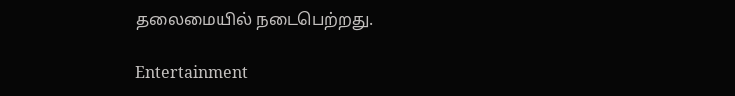தலைமையில் நடைபெற்றது.

Entertainment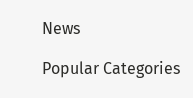News

Popular Categories